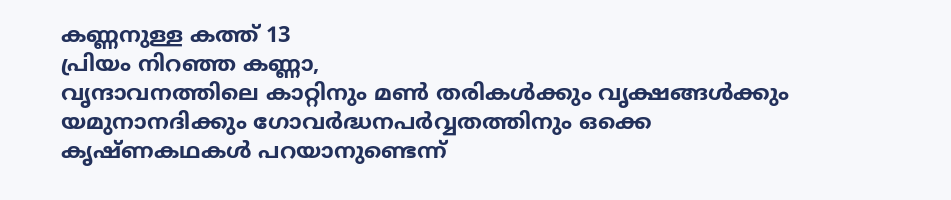കണ്ണനുള്ള കത്ത് 13
പ്രിയം നിറഞ്ഞ കണ്ണാ,
വൃന്ദാവനത്തിലെ കാറ്റിനും മൺ തരികൾക്കും വൃക്ഷങ്ങൾക്കും യമുനാനദിക്കും ഗോവർദ്ധനപർവ്വതത്തിനും ഒക്കെ കൃഷ്ണകഥകൾ പറയാനുണ്ടെന്ന്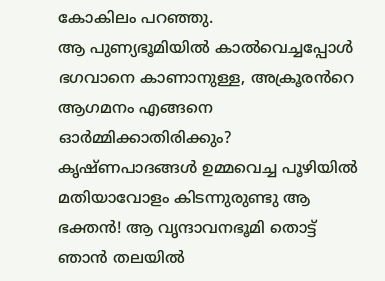കോകിലം പറഞ്ഞു.
ആ പുണ്യഭൂമിയിൽ കാൽവെച്ചപ്പോൾ ഭഗവാനെ കാണാനുള്ള, അക്രൂരൻറെ ആഗമനം എങ്ങനെ ഓർമ്മിക്കാതിരിക്കും? കൃഷ്ണപാദങ്ങൾ ഉമ്മവെച്ച പൂഴിയിൽ മതിയാവോളം കിടന്നുരുണ്ടു ആ ഭക്തൻ! ആ വൃന്ദാവനഭൂമി തൊട്ട് ഞാൻ തലയിൽ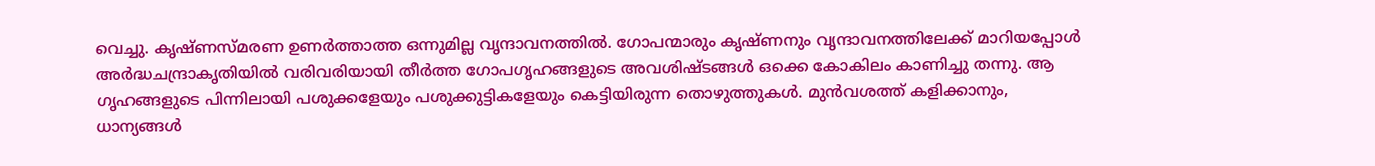വെച്ചു. കൃഷ്ണസ്മരണ ഉണർത്താത്ത ഒന്നുമില്ല വൃന്ദാവനത്തിൽ. ഗോപന്മാരും കൃഷ്ണനും വൃന്ദാവനത്തിലേക്ക് മാറിയപ്പോൾ അർദ്ധചന്ദ്രാകൃതിയിൽ വരിവരിയായി തീർത്ത ഗോപഗൃഹങ്ങളുടെ അവശിഷ്ടങ്ങൾ ഒക്കെ കോകിലം കാണിച്ചു തന്നു. ആ ഗൃഹങ്ങളുടെ പിന്നിലായി പശുക്കളേയും പശുക്കുട്ടികളേയും കെട്ടിയിരുന്ന തൊഴുത്തുകൾ. മുൻവശത്ത് കളിക്കാനും, ധാന്യങ്ങൾ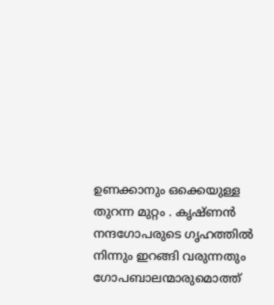ഉണക്കാനും ഒക്കെയുള്ള തുറന്ന മുറ്റം . കൃഷ്ണൻ നന്ദഗോപരുടെ ഗൃഹത്തിൽ നിന്നും ഇറങ്ങി വരുന്നതും ഗോപബാലന്മാരുമൊത്ത്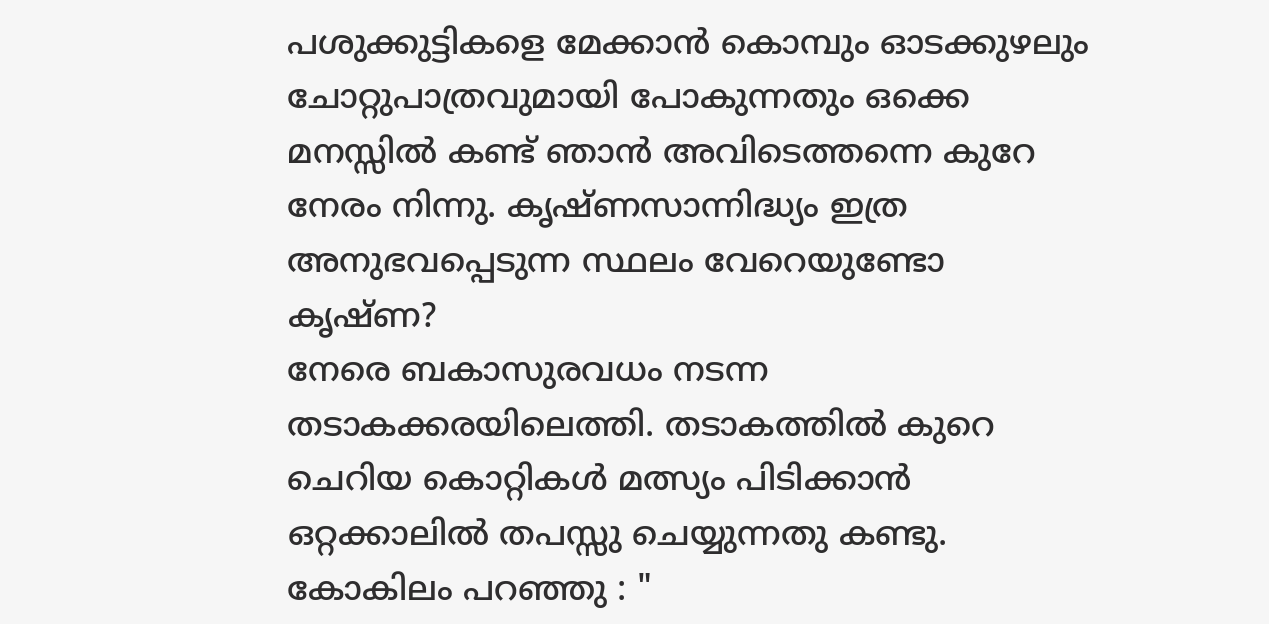പശുക്കുട്ടികളെ മേക്കാൻ കൊമ്പും ഓടക്കുഴലും ചോറ്റുപാത്രവുമായി പോകുന്നതും ഒക്കെ മനസ്സിൽ കണ്ട് ഞാൻ അവിടെത്തന്നെ കുറേ നേരം നിന്നു. കൃഷ്ണസാന്നിദ്ധ്യം ഇത്ര അനുഭവപ്പെടുന്ന സ്ഥലം വേറെയുണ്ടോ കൃഷ്ണ?
നേരെ ബകാസുരവധം നടന്ന തടാകക്കരയിലെത്തി. തടാകത്തിൽ കുറെ ചെറിയ കൊറ്റികൾ മത്സ്യം പിടിക്കാൻ ഒറ്റക്കാലിൽ തപസ്സു ചെയ്യുന്നതു കണ്ടു. കോകിലം പറഞ്ഞു : "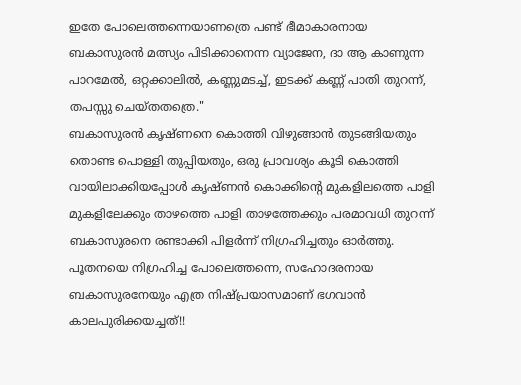ഇതേ പോലെത്തന്നെയാണത്രെ പണ്ട് ഭീമാകാരനായ ബകാസുരൻ മത്സ്യം പിടിക്കാനെന്ന വ്യാജേന, ദാ ആ കാണുന്ന പാറമേൽ, ഒറ്റക്കാലിൽ, കണ്ണുമടച്ച്, ഇടക്ക് കണ്ണ് പാതി തുറന്ന്, തപസ്സു ചെയ്തതത്രെ."
ബകാസുരൻ കൃഷ്ണനെ കൊത്തി വിഴുങ്ങാൻ തുടങ്ങിയതും തൊണ്ട പൊള്ളി തുപ്പിയതും, ഒരു പ്രാവശ്യം കൂടി കൊത്തി വായിലാക്കിയപ്പോൾ കൃഷ്ണൻ കൊക്കിന്റെ മുകളിലത്തെ പാളി മുകളിലേക്കും താഴത്തെ പാളി താഴത്തേക്കും പരമാവധി തുറന്ന് ബകാസുരനെ രണ്ടാക്കി പിളർന്ന് നിഗ്രഹിച്ചതും ഓർത്തു. പൂതനയെ നിഗ്രഹിച്ച പോലെത്തന്നെ, സഹോദരനായ ബകാസുരനേയും എത്ര നിഷ്പ്രയാസമാണ് ഭഗവാൻ കാലപുരിക്കയച്ചത്!!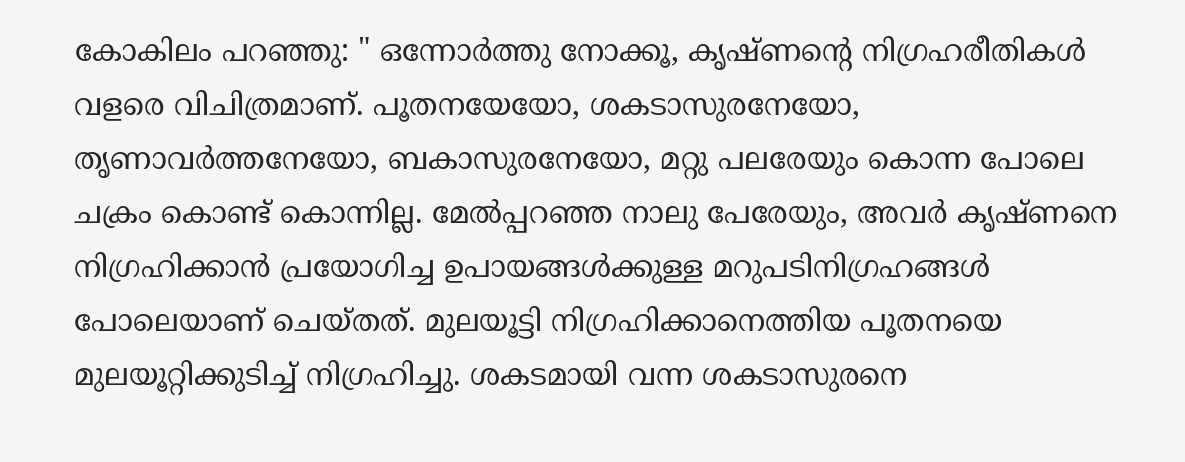കോകിലം പറഞ്ഞു: " ഒന്നോർത്തു നോക്കൂ, കൃഷ്ണന്റെ നിഗ്രഹരീതികൾ വളരെ വിചിത്രമാണ്. പൂതനയേയോ, ശകടാസുരനേയോ, തൃണാവർത്തനേയോ, ബകാസുരനേയോ, മറ്റു പലരേയും കൊന്ന പോലെ ചക്രം കൊണ്ട് കൊന്നില്ല. മേൽപ്പറഞ്ഞ നാലു പേരേയും, അവർ കൃഷ്ണനെ നിഗ്രഹിക്കാൻ പ്രയോഗിച്ച ഉപായങ്ങൾക്കുള്ള മറുപടിനിഗ്രഹങ്ങൾ പോലെയാണ് ചെയ്തത്. മുലയൂട്ടി നിഗ്രഹിക്കാനെത്തിയ പൂതനയെ മുലയൂറ്റിക്കുടിച്ച് നിഗ്രഹിച്ചു. ശകടമായി വന്ന ശകടാസുരനെ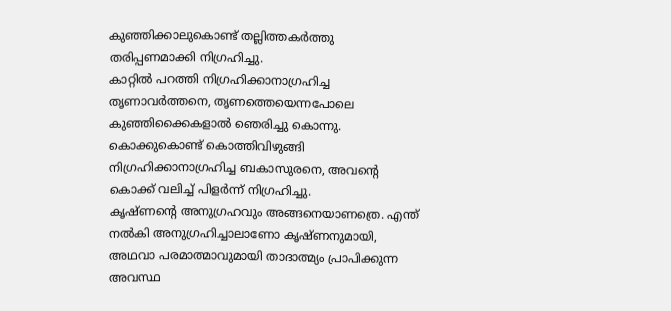കുഞ്ഞിക്കാലുകൊണ്ട് തല്ലിത്തകർത്തു തരിപ്പണമാക്കി നിഗ്രഹിച്ചു.
കാറ്റിൽ പറത്തി നിഗ്രഹിക്കാനാഗ്രഹിച്ച
തൃണാവർത്തനെ, തൃണത്തെയെന്നപോലെ കുഞ്ഞിക്കൈകളാൽ ഞെരിച്ചു കൊന്നു. കൊക്കുകൊണ്ട് കൊത്തിവിഴുങ്ങി നിഗ്രഹിക്കാനാഗ്രഹിച്ച ബകാസുരനെ, അവന്റെ കൊക്ക് വലിച്ച് പിളർന്ന് നിഗ്രഹിച്ചു.
കൃഷ്ണന്റെ അനുഗ്രഹവും അങ്ങനെയാണത്രെ. എന്ത് നൽകി അനുഗ്രഹിച്ചാലാണോ കൃഷ്ണനുമായി, അഥവാ പരമാത്മാവുമായി താദാത്മ്യം പ്രാപിക്കുന്ന അവസ്ഥ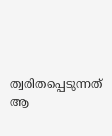ത്വരിതപ്പെടുന്നത് ആ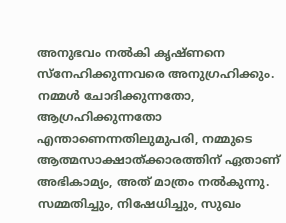അനുഭവം നൽകി കൃഷ്ണനെ സ്നേഹിക്കുന്നവരെ അനുഗ്രഹിക്കും. നമ്മൾ ചോദിക്കുന്നതോ, ആഗ്രഹിക്കുന്നതോ എന്താണെന്നതിലുമുപരി, നമ്മുടെ ആത്മസാക്ഷാത്ക്കാരത്തിന് ഏതാണ് അഭികാമ്യം, അത് മാത്രം നൽകുന്നു. സമ്മതിച്ചും, നിഷേധിച്ചും, സുഖം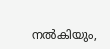നൽകിയും,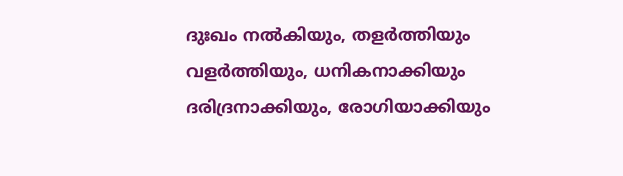ദുഃഖം നൽകിയും, തളർത്തിയും വളർത്തിയും, ധനികനാക്കിയും ദരിദ്രനാക്കിയും, രോഗിയാക്കിയും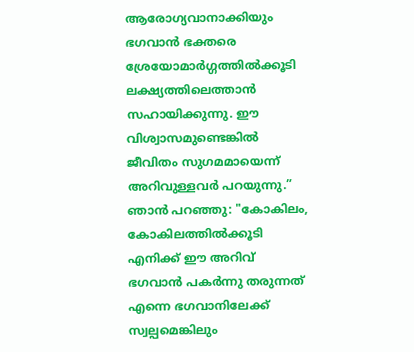ആരോഗ്യവാനാക്കിയും ഭഗവാൻ ഭക്തരെ ശ്രേയോമാർഗ്ഗത്തിൽക്കൂടി ലക്ഷ്യത്തിലെത്താൻ സഹായിക്കുന്നു. ഈ വിശ്വാസമുണ്ടെങ്കിൽ ജീവിതം സുഗമമായെന്ന് അറിവുള്ളവർ പറയുന്നു.”
ഞാൻ പറഞ്ഞു: "കോകിലം, കോകിലത്തിൽക്കൂടി എനിക്ക് ഈ അറിവ് ഭഗവാൻ പകർന്നു തരുന്നത് എന്നെ ഭഗവാനിലേക്ക് സ്വല്പമെങ്കിലും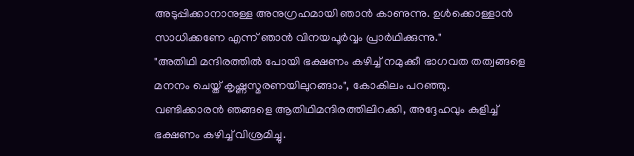അടുപ്പിക്കാനാനുള്ള അനുഗ്രഹമായി ഞാൻ കാണുന്നു. ഉൾക്കൊള്ളാൻ സാധിക്കണേ എന്ന് ഞാൻ വിനയപൂർവ്വം പ്രാർഥിക്കുന്നു."
"അതിഥി മന്ദിരത്തിൽ പോയി ഭക്ഷണം കഴിച്ച് നമുക്കീ ഭാഗവത തത്വങ്ങളെ മനനം ചെയ്ത് കൃഷ്ണസ്മരണയിലുറങ്ങാം", കോകിലം പറഞ്ഞു.
വണ്ടിക്കാരൻ ഞങ്ങളെ ആതിഥിമന്ദിരത്തിലിറക്കി, അദ്ദേഹവും കുളിച്ച് ഭക്ഷണം കഴിച്ച് വിശ്രമിച്ചു.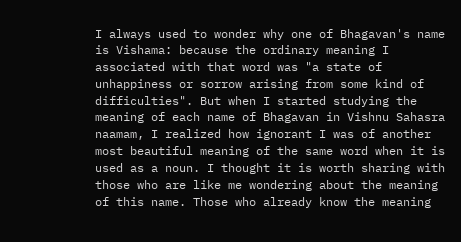I always used to wonder why one of Bhagavan's name is Vishama: because the ordinary meaning I associated with that word was "a state of unhappiness or sorrow arising from some kind of difficulties". But when I started studying the meaning of each name of Bhagavan in Vishnu Sahasra naamam, I realized how ignorant I was of another most beautiful meaning of the same word when it is used as a noun. I thought it is worth sharing with those who are like me wondering about the meaning of this name. Those who already know the meaning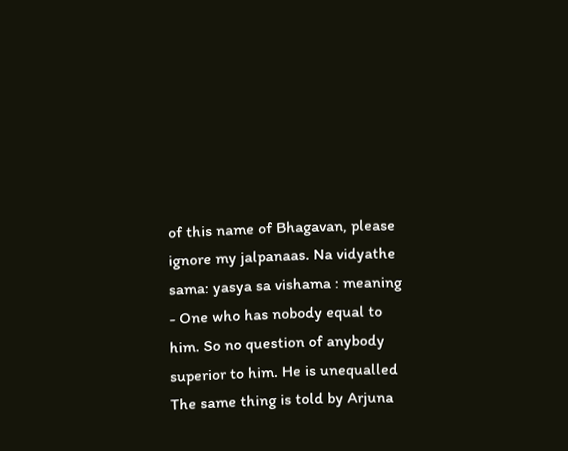of this name of Bhagavan, please ignore my jalpanaas. Na vidyathe sama: yasya sa vishama : meaning - One who has nobody equal to him. So no question of anybody superior to him. He is unequalled The same thing is told by Arjuna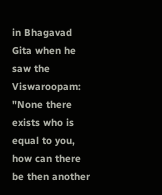in Bhagavad Gita when he saw the Viswaroopam: "None there exists who is equal to you, how can there be then another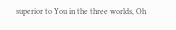superior to You in the three worlds, Oh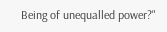Being of unequalled power?"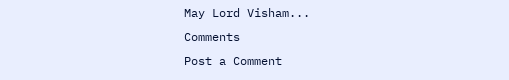May Lord Visham...
Comments
Post a Comment